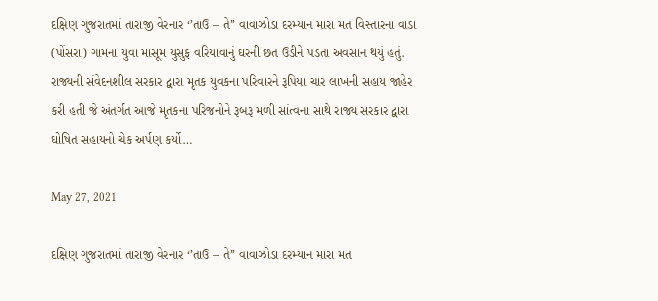દક્ષિણ ગુજરાતમાં તારાજી વેરનાર ‘’તાઉ – તે’’ વાવાઝોડા દરમ્યાન મારા મત વિસ્તારના વાડા (પોંસરા) ગામના યુવા માસૂમ યુસુફ વરિયાવાનું ઘરની છત ઉડીને પડતા અવસાન થયું હતું. રાજ્યની સંવેદનશીલ સરકાર દ્વારા મૃતક યુવકના પરિવારને રૂપિયા ચાર લાખની સહાય જાહેર કરી હતી જે અંતર્ગત આજે મૃતકના પરિજનોને રૂબરૂ મળી સાંત્વના સાથે રાજ્ય સરકાર દ્વારા ઘોષિત સહાયનો ચેક અર્પણ કર્યો…

May 27, 2021

દક્ષિણ ગુજરાતમાં તારાજી વેરનાર ‘’તાઉ – તે’’ વાવાઝોડા દરમ્યાન મારા મત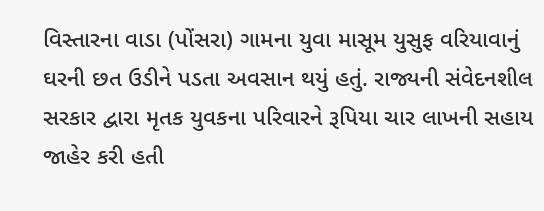વિસ્તારના વાડા (પોંસરા) ગામના યુવા માસૂમ યુસુફ વરિયાવાનું ઘરની છત ઉડીને પડતા અવસાન થયું હતું. રાજ્યની સંવેદનશીલ સરકાર દ્વારા મૃતક યુવકના પરિવારને રૂપિયા ચાર લાખની સહાય જાહેર કરી હતી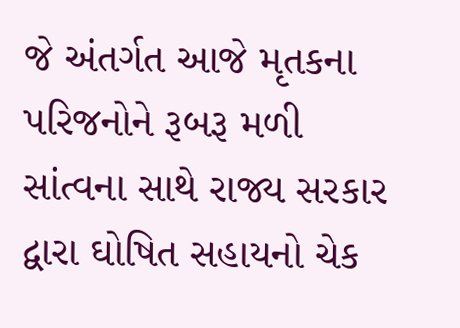જે અંતર્ગત આજે મૃતકના પરિજનોને રૂબરૂ મળી સાંત્વના સાથે રાજ્ય સરકાર દ્વારા ઘોષિત સહાયનો ચેક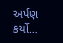અર્પણ કર્યો…